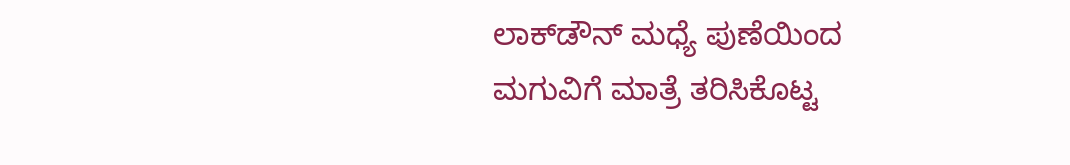ಲಾಕ್‌ಡೌನ್‌ ಮಧ್ಯೆ ಪುಣೆಯಿಂದ ಮಗುವಿಗೆ ಮಾತ್ರೆ ತರಿಸಿಕೊಟ್ಟ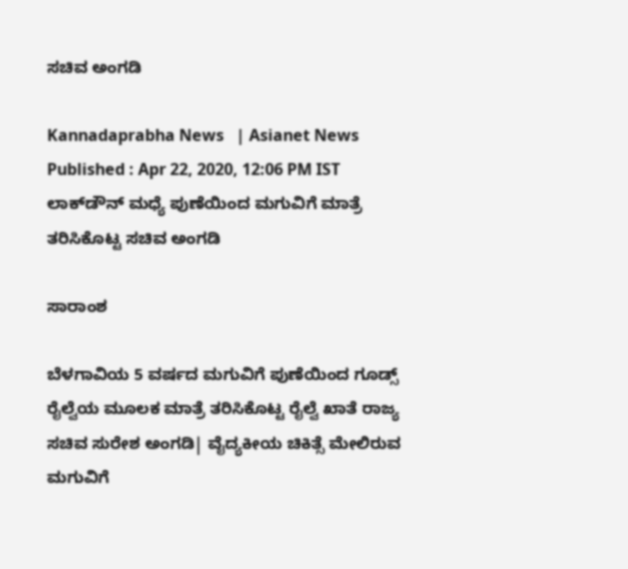ಸಚಿವ ಅಂಗಡಿ

Kannadaprabha News   | Asianet News
Published : Apr 22, 2020, 12:06 PM IST
ಲಾಕ್‌ಡೌನ್‌ ಮಧ್ಯೆ ಪುಣೆಯಿಂದ ಮಗುವಿಗೆ ಮಾತ್ರೆ ತರಿಸಿಕೊಟ್ಟ ಸಚಿವ ಅಂಗಡಿ

ಸಾರಾಂಶ

ಬೆಳಗಾವಿಯ 5 ವರ್ಷದ ಮಗುವಿಗೆ ಪುಣೆಯಿಂದ ಗೂಡ್ಸ್‌ ರೈಲ್ವೆಯ ಮೂಲಕ ಮಾತ್ರೆ ತರಿಸಿಕೊಟ್ಟ ರೈಲ್ವೆ ಖಾತೆ ರಾಜ್ಯ ಸಚಿವ ಸುರೇಶ ಅಂಗಡಿ| ವೈದ್ಯಕೀಯ ಚಿಕಿತ್ಸೆ ಮೇಲಿರುವ ಮಗುವಿಗೆ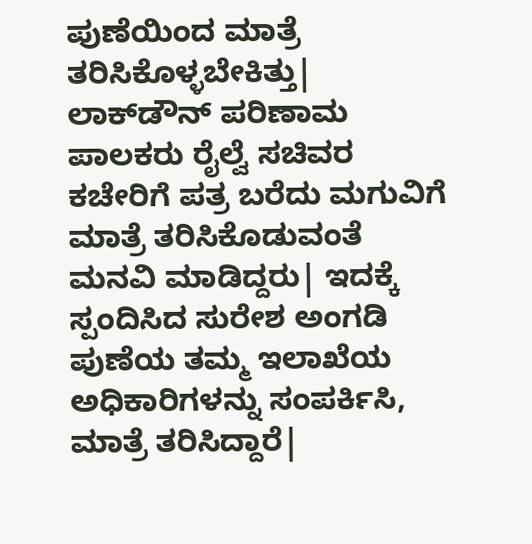ಪುಣೆಯಿಂದ ಮಾತ್ರೆ ತರಿಸಿಕೊಳ್ಳಬೇಕಿತ್ತು| ಲಾಕ್‌ಡೌನ್‌ ಪರಿಣಾಮ ಪಾಲಕರು ರೈಲ್ವೆ ಸಚಿವರ ಕಚೇರಿಗೆ ಪತ್ರ ಬರೆದು ಮಗುವಿಗೆ ಮಾತ್ರೆ ತರಿಸಿಕೊಡುವಂತೆ ಮನವಿ ಮಾಡಿದ್ದರು| ಇದಕ್ಕೆ ಸ್ಪಂದಿಸಿದ ಸುರೇಶ ಅಂಗಡಿ ಪುಣೆಯ ತಮ್ಮ ಇಲಾಖೆಯ ಅಧಿಕಾರಿಗಳನ್ನು ಸಂಪರ್ಕಿಸಿ, ಮಾತ್ರೆ ತರಿಸಿದ್ದಾರೆ|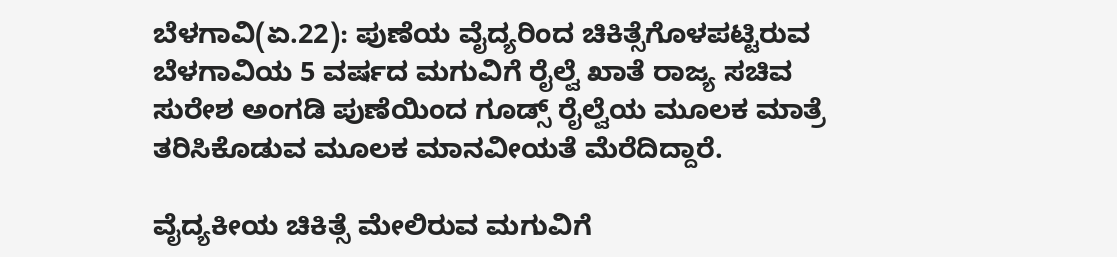ಬೆಳಗಾವಿ(ಏ.22): ಪುಣೆಯ ವೈದ್ಯರಿಂದ ಚಿಕಿತ್ಸೆಗೊಳಪಟ್ಟಿರುವ ಬೆಳಗಾವಿಯ 5 ವರ್ಷದ ಮಗುವಿಗೆ ರೈಲ್ವೆ ಖಾತೆ ರಾಜ್ಯ ಸಚಿವ ಸುರೇಶ ಅಂಗಡಿ ಪುಣೆಯಿಂದ ಗೂಡ್ಸ್‌ ರೈಲ್ವೆಯ ಮೂಲಕ ಮಾತ್ರೆ ತರಿಸಿಕೊಡುವ ಮೂಲಕ ಮಾನವೀಯತೆ ಮೆರೆದಿದ್ದಾರೆ.

ವೈದ್ಯಕೀಯ ಚಿಕಿತ್ಸೆ ಮೇಲಿರುವ ಮಗುವಿಗೆ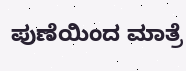ಪುಣೆಯಿಂದ ಮಾತ್ರೆ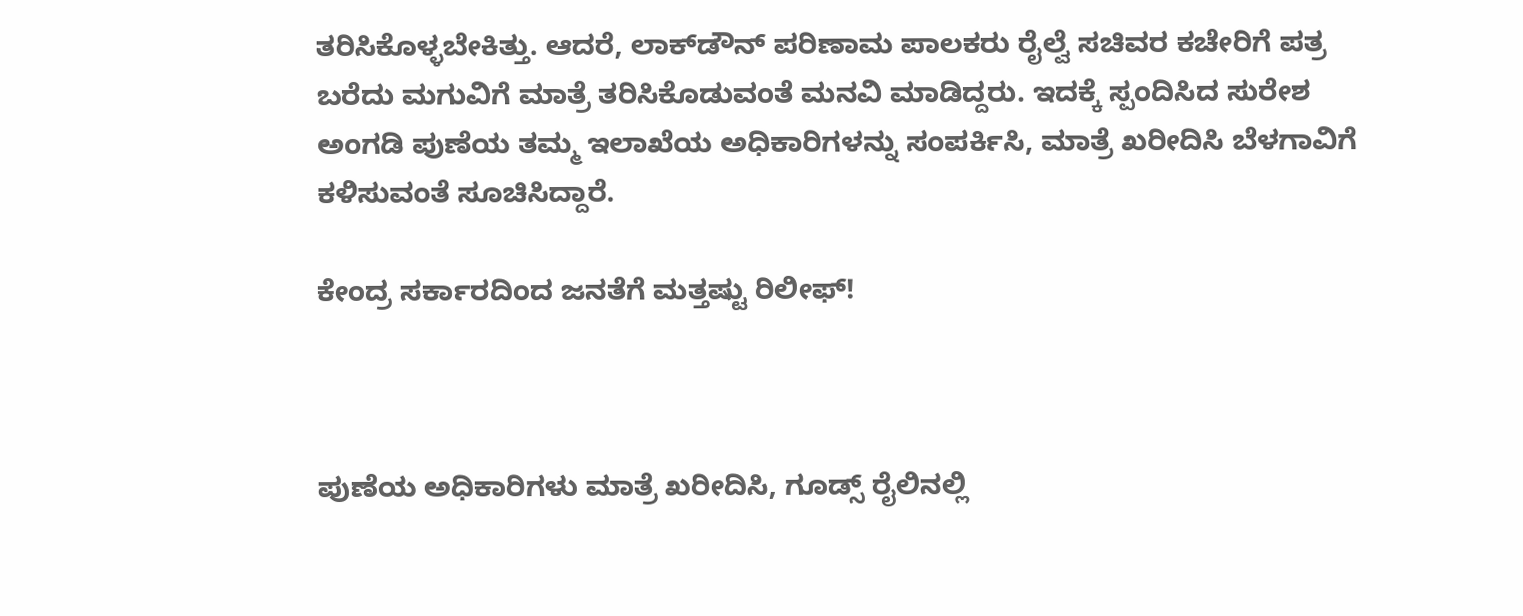ತರಿಸಿಕೊಳ್ಳಬೇಕಿತ್ತು. ಆದರೆ, ಲಾಕ್‌ಡೌನ್‌ ಪರಿಣಾಮ ಪಾಲಕರು ರೈಲ್ವೆ ಸಚಿವರ ಕಚೇರಿಗೆ ಪತ್ರ ಬರೆದು ಮಗುವಿಗೆ ಮಾತ್ರೆ ತರಿಸಿಕೊಡುವಂತೆ ಮನವಿ ಮಾಡಿದ್ದರು. ಇದಕ್ಕೆ ಸ್ಪಂದಿಸಿದ ಸುರೇಶ ಅಂಗಡಿ ಪುಣೆಯ ತಮ್ಮ ಇಲಾಖೆಯ ಅಧಿಕಾರಿಗಳನ್ನು ಸಂಪರ್ಕಿಸಿ, ಮಾತ್ರೆ ಖರೀದಿಸಿ ಬೆಳಗಾವಿಗೆ ಕಳಿಸುವಂತೆ ಸೂಚಿಸಿದ್ದಾರೆ.

ಕೇಂದ್ರ ಸರ್ಕಾರದಿಂದ ಜನತೆಗೆ ಮತ್ತಷ್ಟು ರಿಲೀಫ್‌!



ಪುಣೆಯ ಅಧಿಕಾರಿಗಳು ಮಾತ್ರೆ ಖರೀದಿಸಿ, ಗೂಡ್ಸ್‌ ರೈಲಿನಲ್ಲಿ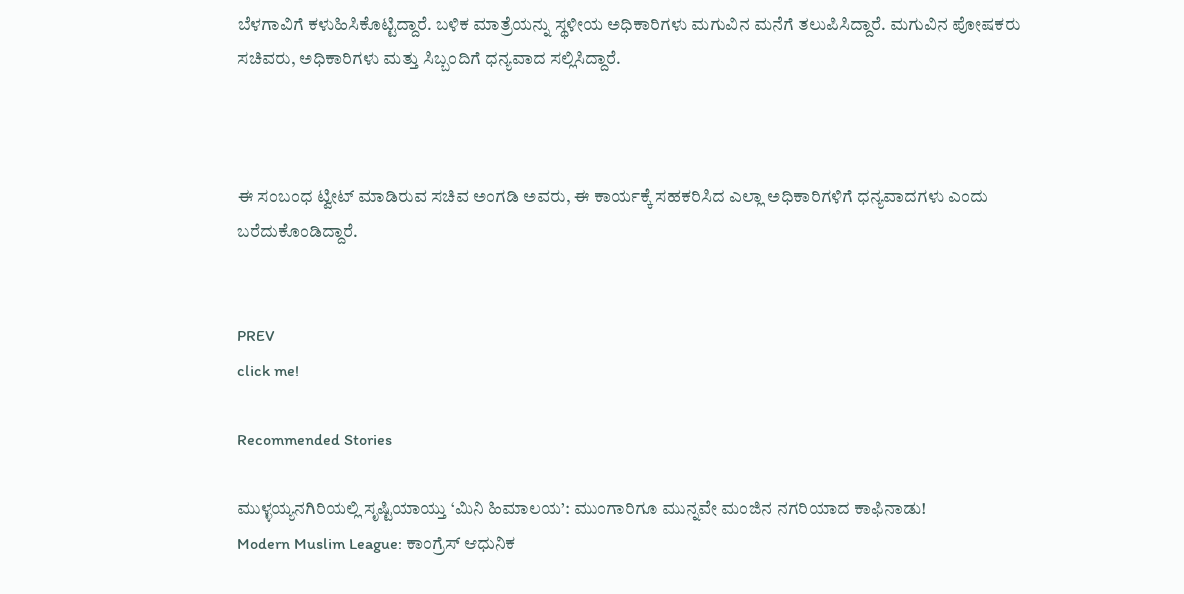ಬೆಳಗಾವಿಗೆ ಕಳುಹಿಸಿಕೊಟ್ಟಿದ್ದಾರೆ. ಬಳಿಕ ಮಾತ್ರೆಯನ್ನು ಸ್ಥಳೀಯ ಅಧಿಕಾರಿಗಳು ಮಗುವಿನ ಮನೆಗೆ ತಲುಪಿಸಿದ್ದಾರೆ. ಮಗುವಿನ ಪೋಷಕರು ಸಚಿವರು, ಅಧಿಕಾರಿಗಳು ಮತ್ತು ಸಿಬ್ಬಂದಿಗೆ ಧನ್ಯವಾದ ಸಲ್ಲಿಸಿದ್ದಾರೆ.



ಈ ಸಂಬಂಧ ಟ್ವೀಟ್‌ ಮಾಡಿರುವ ಸಚಿವ ಅಂಗಡಿ ಅವರು, ಈ ಕಾರ್ಯಕ್ಕೆ ಸಹಕರಿಸಿದ ಎಲ್ಲಾ ಅಧಿಕಾರಿಗಳಿಗೆ ಧನ್ಯವಾದಗಳು ಎಂದು ಬರೆದುಕೊಂಡಿದ್ದಾರೆ.


PREV
click me!

Recommended Stories

ಮುಳ್ಳಯ್ಯನಗಿರಿಯಲ್ಲಿ ಸೃಷ್ಟಿಯಾಯ್ತು ‘ಮಿನಿ ಹಿಮಾಲಯ’: ಮುಂಗಾರಿಗೂ ಮುನ್ನವೇ ಮಂಜಿನ ನಗರಿಯಾದ ಕಾಫಿನಾಡು!
Modern Muslim League: ಕಾಂಗ್ರೆಸ್‌ ಆಧುನಿಕ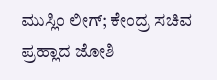ಮುಸ್ಲಿಂ ಲೀಗ್‌; ಕೇಂದ್ರ ಸಚಿವ ಪ್ರಹ್ಲಾದ ಜೋಶಿ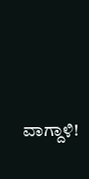ವಾಗ್ದಾಳಿ!